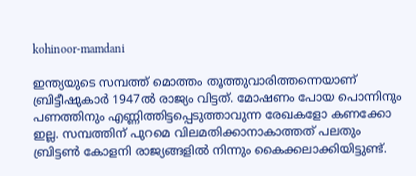kohinoor-mamdani

ഇന്ത്യയുടെ സമ്പത്ത് മൊത്തം തൂത്തുവാരിത്തന്നെയാണ് ബ്രിട്ടീഷുകാര്‍ 1947ല്‍ രാജ്യം വിട്ടത്. മോഷണം പോയ പൊന്നിനും പണത്തിനും എണ്ണിത്തിട്ടപ്പെടുത്താവുന്ന രേഖകളോ കണക്കോ ഇല്ല. സമ്പത്തിന് പുറമെ വിലമതിക്കാനാകാത്തത് പലതും ബ്രിട്ടണ്‍ കോളനി രാജ്യങ്ങളില്‍ നിന്നും കൈക്കലാക്കിയിട്ടുണ്ട്.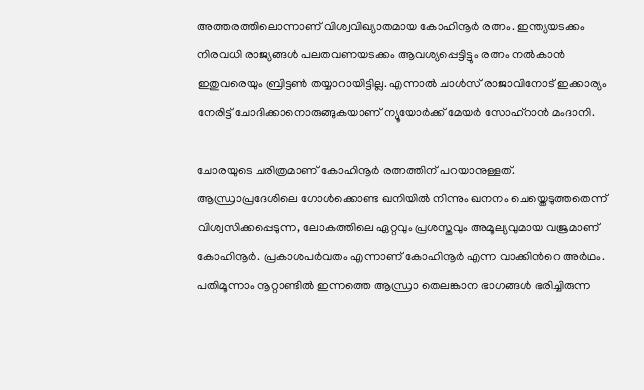അത്തരത്തിലൊന്നാണ് വിശ്വവിഖ്യാതമായ കോഹിനൂര്‍ രത്നം. ഇന്ത്യയടക്കം നിരവധി രാജ്യങ്ങള്‍ പലതവണയടക്കം ആവശ്യപ്പെട്ടിട്ടും രത്നം നല്‍കാന്‍ ഇതുവരെയും ബ്രിട്ടണ്‍ തയ്യാറായിട്ടില്ല. എന്നാല്‍ ചാള്‍സ് രാജാവിനോട് ഇക്കാര്യം നേരിട്ട് ചോദിക്കാനൊരുങ്ങുകയാണ് ന്യൂയോര്‍ക്ക് മേയര്‍ സോഹ്റാന്‍ മംദാനി.

ചോരയുടെ ചരിത്രമാണ് കോഹിനൂര്‍ രത്നത്തിന് പറയാനുള്ളത്. ആന്ധ്രാപ്രദേശിലെ ഗോൾക്കൊണ്ട ഖനിയിൽ നിന്നും ഖനനം ചെയ്തെടുത്തതെന്ന് വിശ്വസിക്കപ്പെടുന്ന, ലോകത്തിലെ ഏറ്റവും പ്രശസ്തവും അമൂല്യവുമായ വജ്രമാണ് കോഹിനൂർ. പ്രകാശപര്‍വതം എന്നാണ് കോഹിനൂര്‍ എന്ന വാക്കിന്‍റെ അര്‍ഥം. പതിമൂന്നാം നൂറ്റാണ്ടിൽ ഇന്നത്തെ ആന്ധ്രാ തെലങ്കാന ഭാഗങ്ങള്‍ ഭരിച്ചിരുന്ന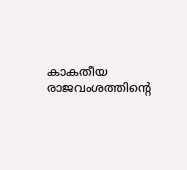കാകതീയ രാജവംശത്തിന്റെ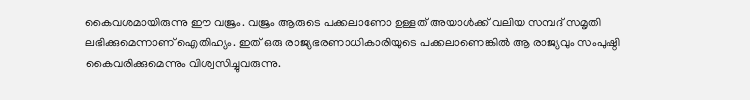കൈവശമായിരുന്നു ഈ വജ്രം. വജ്രം ആരുടെ പക്കലാണോ ഉള്ളത് അയാള്‍ക്ക് വലിയ സമ്പദ് സമൃതി ലഭിക്കുമെന്നാണ് ഐതിഹ്യം. ഇത് ഒരു രാജ്യഭരണാധികാരിയുടെ പക്കലാണെങ്കില്‍ ആ രാജ്യവും സംപുഷ്ഠി കൈവരിക്കുമെന്നും വിശ്വസിച്ചുവരുന്നു.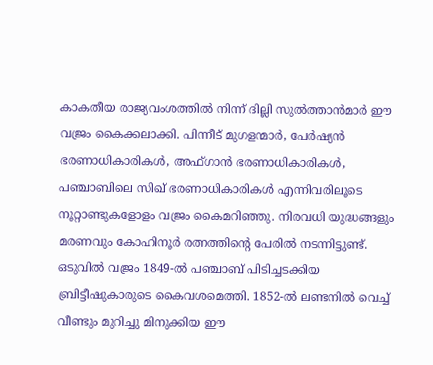കാകതീയ രാജ്യവംശത്തില്‍ നിന്ന് ദില്ലി സുൽത്താൻമാർ ഈ വജ്രം കൈക്കലാക്കി. പിന്നീട് മുഗളന്മാർ, പേർഷ്യൻ ഭരണാധികാരികൾ, അഫ്ഗാൻ ഭരണാധികാരികൾ, പഞ്ചാബിലെ സിഖ് ഭരണാധികാരികൾ എന്നിവരിലൂടെ നൂറ്റാണ്ടുകളോളം വജ്രം കൈമറിഞ്ഞു. നിരവധി യുദ്ധങ്ങളും മരണവും കോഹിനൂര്‍ രത്നത്തിന്‍റെ പേരില്‍ നടന്നിട്ടുണ്ട്. ഒടുവിൽ വജ്രം 1849-ൽ പഞ്ചാബ് പിടിച്ചടക്കിയ ബ്രിട്ടീഷുകാരുടെ കൈവശമെത്തി. 1852-ൽ ലണ്ടനിൽ വെച്ച് വീണ്ടും മുറിച്ചു മിനുക്കിയ ഈ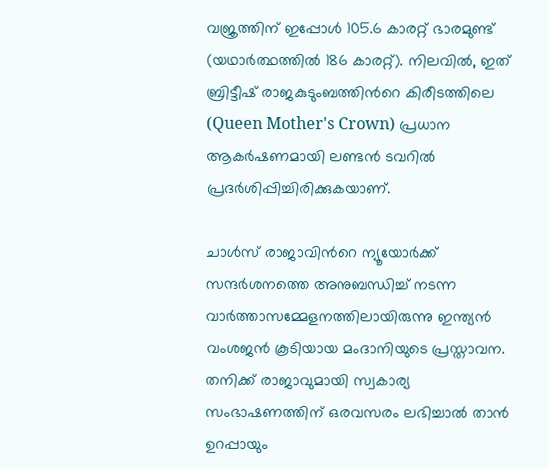വജ്രത്തിന് ഇപ്പോൾ 105.6 കാരറ്റ് ഭാരമുണ്ട് (യഥാർത്ഥത്തിൽ 186 കാരറ്റ്). നിലവിൽ, ഇത് ബ്രിട്ടീഷ് രാജകുടുംബത്തിന്‍റെ കിരീടത്തിലെ (Queen Mother's Crown) പ്രധാന ആകർഷണമായി ലണ്ടൻ ടവറിൽ പ്രദർശിപ്പിച്ചിരിക്കുകയാണ്.

ചാള്‍സ് രാജാവിന്‍റെ ന്യൂയോര്‍ക്ക് സന്ദര്‍ശനത്തെ അനുബന്ധിച്ച് നടന്ന വാര്‍ത്താസമ്മേളനത്തിലായിരുന്നു ഇന്ത്യന്‍ വംശജന്‍ കൂടിയായ മംദാനിയുടെ പ്രസ്താവന. തനിക്ക് രാജാവുമായി സ്വകാര്യ സംഭാഷണത്തിന് ഒരവസരം ലഭിച്ചാല്‍ താന്‍ ഉറപ്പായും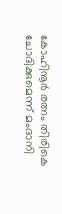കോഹിനൂര്‍ രത്നം തിരികെ ചോദിക്കുമെന്ന് മംദാനി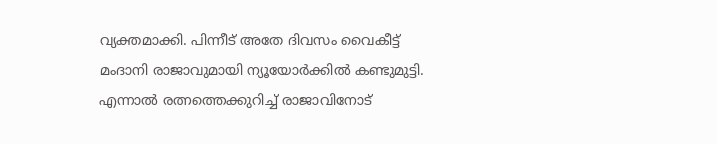വ്യക്തമാക്കി. പിന്നീട് അതേ ദിവസം വൈകീട്ട് മംദാനി രാജാവുമായി ന്യൂയോര്‍ക്കില്‍ കണ്ടുമുട്ടി. എന്നാല്‍ രത്നത്തെക്കുറിച്ച് രാജാവിനോട്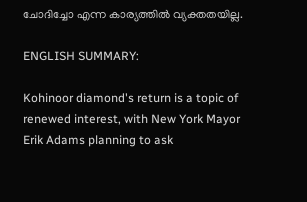ചോദിച്ചോ എന്ന കാര്യത്തില്‍ വ്യക്തതയില്ല.

ENGLISH SUMMARY:

Kohinoor diamond's return is a topic of renewed interest, with New York Mayor Erik Adams planning to ask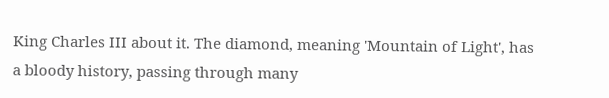King Charles III about it. The diamond, meaning 'Mountain of Light', has a bloody history, passing through many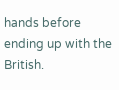hands before ending up with the British.